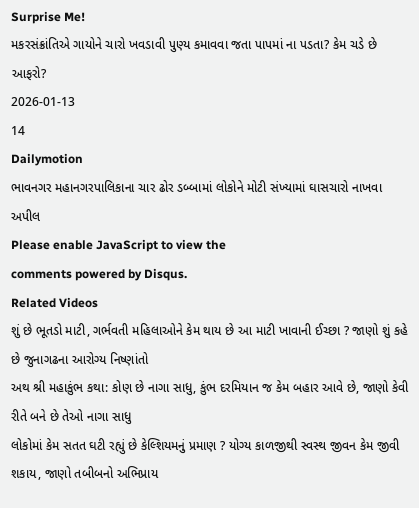Surprise Me!
મકરસંક્રાંતિએ ગાયોને ચારો ખવડાવી પુણ્ય કમાવવા જતા પાપમાં ના પડતા? કેમ ચડે છે આફરો?
2026-01-13
14
Dailymotion
ભાવનગર મહાનગરપાલિકાના ચાર ઢોર ડબ્બામાં લોકોને મોટી સંખ્યામાં ઘાસચારો નાખવા અપીલ
Please enable JavaScript to view the
comments powered by Disqus.
Related Videos
શું છે ભૂતડો માટી, ગર્ભવતી મહિલાઓને કેમ થાય છે આ માટી ખાવાની ઈચ્છા ? જાણો શું કહે છે જુનાગઢના આરોગ્ય નિષ્ણાંતો
અથ શ્રી મહાકુંભ કથા: કોણ છે નાગા સાધુ, કુંભ દરમિયાન જ કેમ બહાર આવે છે, જાણો કેવી રીતે બને છે તેઓ નાગા સાધુ
લોકોમાં કેમ સતત ઘટી રહ્યું છે કેલ્શિયમનું પ્રમાણ ? યોગ્ય કાળજીથી સ્વસ્થ જીવન કેમ જીવી શકાય, જાણો તબીબનો અભિપ્રાય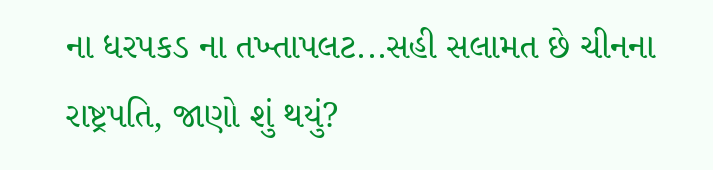ના ધરપકડ ના તખ્તાપલટ...સહી સલામત છે ચીનના રાષ્ટ્રપતિ, જાણો શું થયું?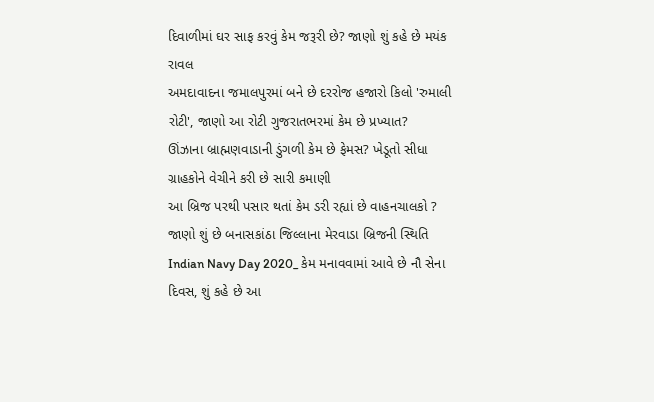દિવાળીમાં ઘર સાફ કરવું કેમ જરૂરી છે? જાણો શું કહે છે મયંક રાવલ
અમદાવાદના જમાલપુરમાં બને છે દરરોજ હજારો કિલો 'રુમાલી રોટી', જાણો આ રોટી ગુજરાતભરમાં કેમ છે પ્રખ્યાત?
ઊંઝાના બ્રાહ્મણવાડાની ડુંગળી કેમ છે ફેમસ? ખેડૂતો સીધા ગ્રાહકોને વેચીને કરી છે સારી કમાણી
આ બ્રિજ પરથી પસાર થતાં કેમ ડરી રહ્યાં છે વાહનચાલકો ? જાણો શું છે બનાસકાંઠા જિલ્લાના મેરવાડા બ્રિજની સ્થિતિ
Indian Navy Day 2020_ કેમ મનાવવામાં આવે છે નૌ સેના દિવસ, શું કહે છે આ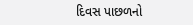દિવસ પાછળનો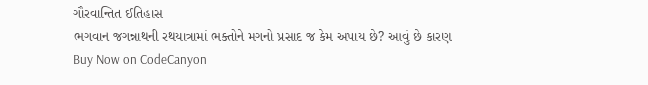ગૌરવાન્તિત ઈતિહાસ
ભગવાન જગન્નાથની રથયાત્રામાં ભક્તોને મગનો પ્રસાદ જ કેમ અપાય છે? આવું છે કારણ
Buy Now on CodeCanyon